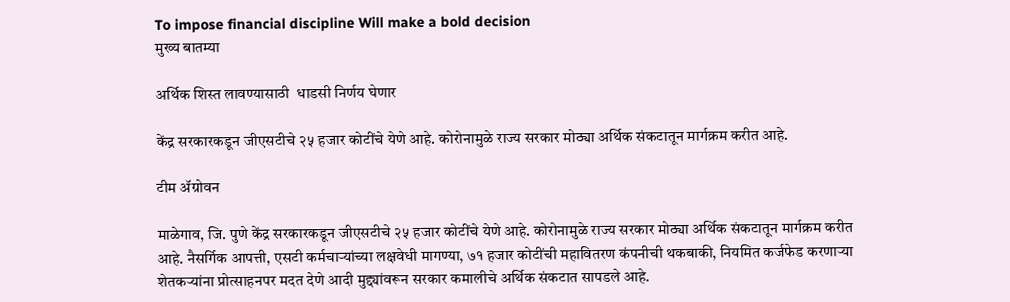To impose financial discipline Will make a bold decision
मुख्य बातम्या

अर्थिक शिस्त लावण्यासाठी  धाडसी निर्णय घेणार

केंद्र सरकारकडून जीएसटीचे २५ हजार कोटींचे येणे आहे. कोरोनामुळे राज्य सरकार मोठ्या अर्थिक संकटातून मार्गक्रम करीत आहे.

टीम ॲग्रोवन

माळेगाव, जि. पुणे केंद्र सरकारकडून जीएसटीचे २५ हजार कोटींचे येणे आहे. कोरोनामुळे राज्य सरकार मोठ्या अर्थिक संकटातून मार्गक्रम करीत आहे. नैसर्गिक आपत्ती, एसटी कर्मचाऱ्यांच्या लक्षवेधी मागण्या, ७१ हजार कोटींची महावितरण कंपनीची थकबाकी, नियमित कर्जफेड करणाऱ्या शेतकऱ्यांना प्रोत्साहनपर मदत देणे आदी मुद्द्यांवरून सरकार कमालीचे अर्थिक संकटात सापडले आहे.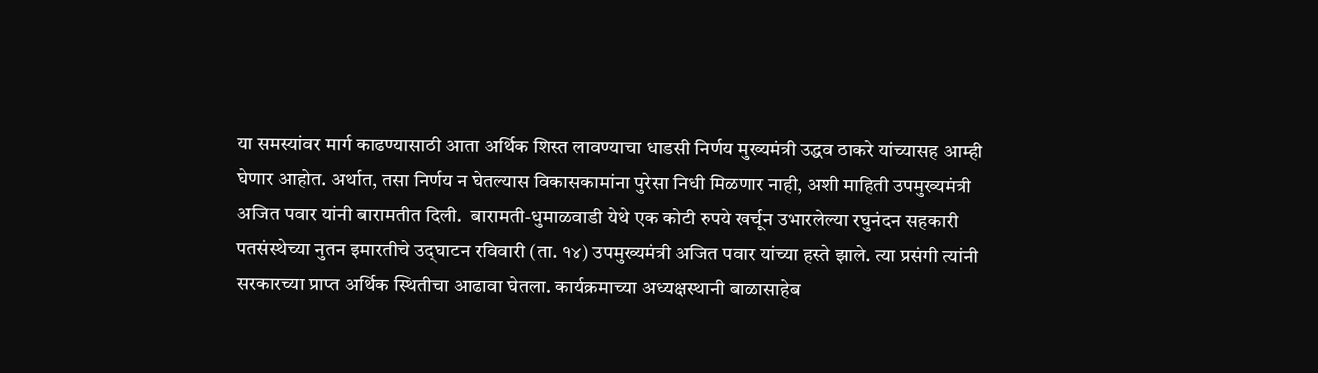या समस्यांवर मार्ग काढण्यासाठी आता अर्थिक शिस्त लावण्याचा धाडसी निर्णय मुख्यमंत्री उद्धव ठाकरे यांच्यासह आम्ही घेणार आहोत. अर्थात, तसा निर्णय न घेतल्यास विकासकामांना पुरेसा निधी मिळणार नाही, अशी माहिती उपमुख्यमंत्री अजित पवार यांनी बारामतीत दिली.  बारामती-धुमाळवाडी येथे एक कोटी रुपये खर्चून उभारलेल्या रघुनंदन सहकारी पतसंस्थेच्या नुतन इमारतीचे उद्‍घाटन रविवारी (ता. १४) उपमुख्यमंत्री अजित पवार यांच्या हस्ते झाले. त्या प्रसंगी त्यांनी सरकारच्या प्राप्त अर्थिक स्थितीचा आढावा घेतला. कार्यक्रमाच्या अध्यक्षस्थानी बाळासाहेब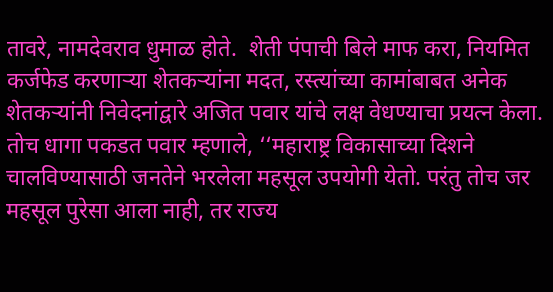तावरे, नामदेवराव धुमाळ होते.  शेती पंपाची बिले माफ करा, नियमित कर्जफेड करणाऱ्या शेतकऱ्यांना मदत, रस्त्यांच्या कामांबाबत अनेक शेतकऱ्यांनी निवेदनांद्वारे अजित पवार यांचे लक्ष वेधण्याचा प्रयत्न केला. तोच धागा पकडत पवार म्हणाले, ‘‘महाराष्ट्र विकासाच्या दिशने चालविण्यासाठी जनतेने भरलेला महसूल उपयोगी येतो. परंतु तोच जर महसूल पुरेसा आला नाही, तर राज्य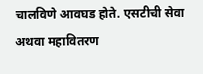चालविणे आवघड होते. एसटीची सेवा अथवा महावितरण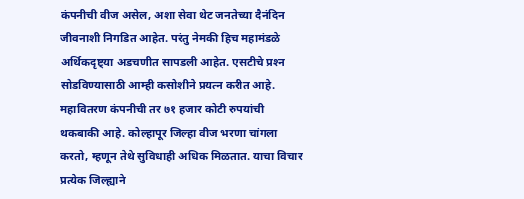कंपनीची वीज असेल, अशा सेवा थेट जनतेच्या दैनंदिन जीवनाशी निगडित आहेत. परंतु नेमकी हिच महामंडळे अर्थिकदृष्ट्या अडचणीत सापडली आहेत. एसटीचे प्रश्‍न सोडविण्यासाठी आम्ही कसोशीने प्रयत्न करीत आहे. महावितरण कंपनीची तर ७१ हजार कोटी रुपयांची थकबाकी आहे. कोल्हापूर जिल्हा वीज भरणा चांगला करतो, म्हणून तेथे सुविधाही अधिक मिळतात. याचा विचार प्रत्येक जिल्ह्याने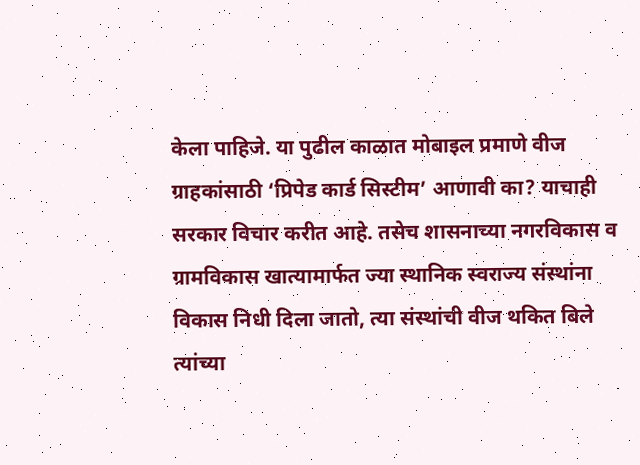केला पाहिजे. या पुढील काळात मोबाइल प्रमाणे वीज ग्राहकांसाठी ‘प्रिपेड कार्ड सिस्टीम’ आणावी का? याचाही सरकार विचार करीत आहे. तसेच शासनाच्या नगरविकास व ग्रामविकास खात्यामार्फत ज्या स्थानिक स्वराज्य संस्थांना विकास निधी दिला जातो, त्या संस्थांची वीज थकित बिले त्यांच्या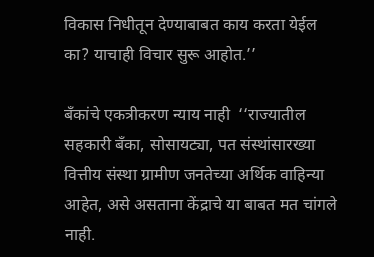विकास निधीतून देण्याबाबत काय करता येईल का? याचाही विचार सुरू आहोत.’’

बँकांचे एकत्रीकरण न्याय नाही  ‘‘राज्यातील सहकारी बॅंका, सोसायट्या, पत संस्थांसारख्या वित्तीय संस्था ग्रामीण जनतेच्या अर्थिक वाहिन्या आहेत, असे असताना केंद्राचे या बाबत मत चांगले नाही.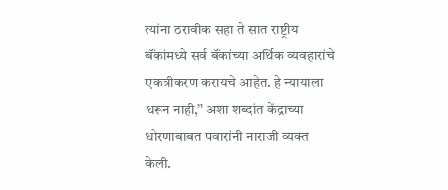त्यांना ठरावीक सहा ते सात राष्ट्रीय बॅंकांमध्ये सर्व बॅंकांच्या अर्थिक व्यवहारांचे एकत्रीकरण करायचे आहेत. हे न्यायाला धरून नाही,’’ अशा शब्दांत केंद्राच्या धोरणाबाबत पवारांनी नाराजी व्यक्त केली.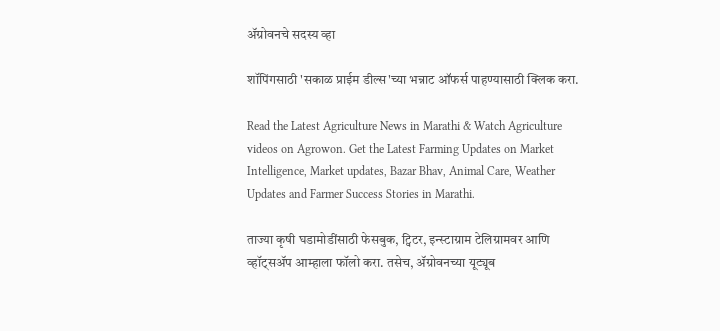ॲग्रोवनचे सदस्य व्हा

शॉपिंगसाठी 'सकाळ प्राईम डील्स'च्या भन्नाट ऑफर्स पाहण्यासाठी क्लिक करा.

Read the Latest Agriculture News in Marathi & Watch Agriculture videos on Agrowon. Get the Latest Farming Updates on Market Intelligence, Market updates, Bazar Bhav, Animal Care, Weather Updates and Farmer Success Stories in Marathi.

ताज्या कृषी घडामोडींसाठी फेसबुक, ट्विटर, इन्स्टाग्राम टेलिग्रामवर आणि व्हॉट्सॲप आम्हाला फॉलो करा. तसेच, ॲग्रोवनच्या यूट्यूब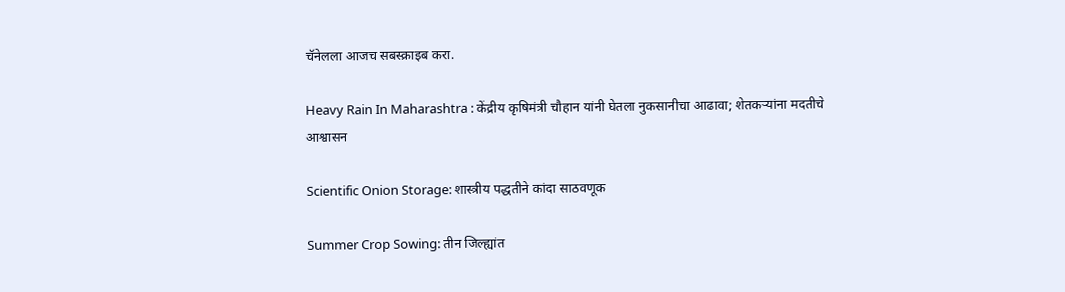चॅनेलला आजच सबस्क्राइब करा.

Heavy Rain In Maharashtra : केंद्रीय कृषिमंत्री चौहान यांनी घेतला नुकसानीचा आढावा; शेतकऱ्यांना मदतीचे आश्वासन

Scientific Onion Storage: शास्त्रीय पद्धतीने कांदा साठवणूक

Summer Crop Sowing: तीन जिल्ह्यांत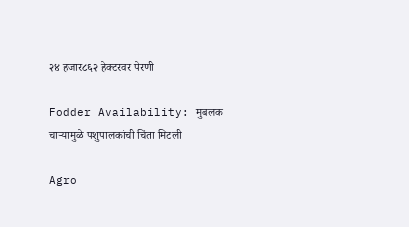२४ हजार८६२ हेक्टरवर पेरणी

Fodder Availability: मुबलक चाऱ्यामुळे पशुपालकांची चिंता मिटली

Agro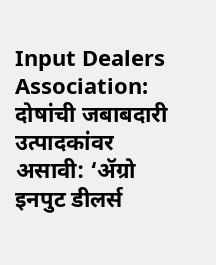Input Dealers Association: दोषांची जबाबदारी उत्पादकांवर असावी: ‘ॲग्रो इनपुट डीलर्स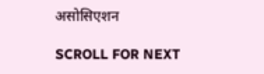असोसिएशन

SCROLL FOR NEXT